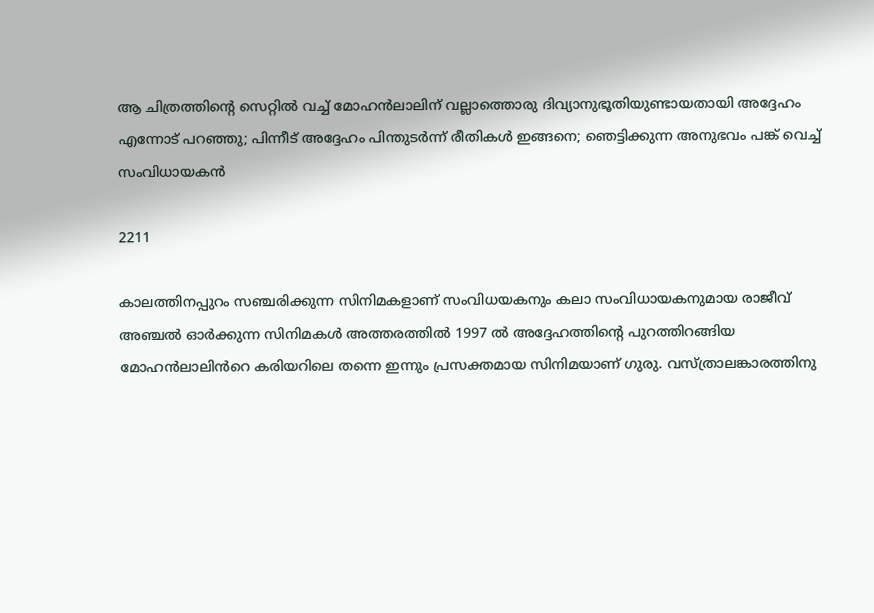ആ ചിത്രത്തിന്റെ സെറ്റിൽ വച്ച് മോഹൻലാലിന് വല്ലാത്തൊരു ദിവ്യാനുഭൂതിയുണ്ടായതായി അദ്ദേഹം എന്നോട് പറഞ്ഞു; പിന്നീട് അദ്ദേഹം പിന്തുടർന്ന് രീതികൾ ഇങ്ങനെ; ഞെട്ടിക്കുന്ന അനുഭവം പങ്ക് വെച്ച് സംവിധായകൻ

2211

കാലത്തിനപ്പുറം സഞ്ചരിക്കുന്ന സിനിമകളാണ് സംവിധയകനും കലാ സംവിധായകനുമായ രാജീവ് അഞ്ചൽ ഓർക്കുന്ന സിനിമകൾ അത്തരത്തിൽ 1997 ൽ അദ്ദേഹത്തിന്റെ പുറത്തിറങ്ങിയ മോഹൻലാലിൻറെ കരിയറിലെ തന്നെ ഇന്നും പ്രസക്തമായ സിനിമയാണ് ഗുരു. വസ്ത്രാലങ്കാരത്തിനു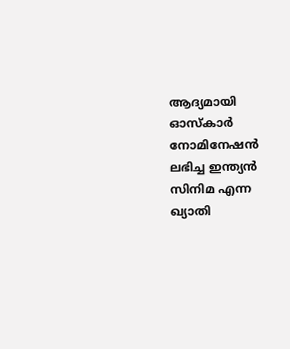ആദ്യമായി ഓസ്കാർ നോമിനേഷൻ ലഭിച്ച ഇന്ത്യൻ സിനിമ എന്ന ഖ്യാതി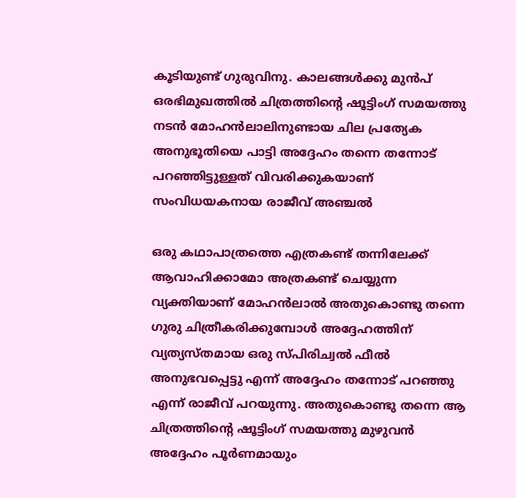കൂടിയുണ്ട് ഗുരുവിനു. കാലങ്ങൾക്കു മുൻപ് ഒരഭിമുഖത്തിൽ ചിത്രത്തിന്റെ ഷൂട്ടിംഗ് സമയത്തു നടൻ മോഹൻലാലിനുണ്ടായ ചില പ്രത്യേക അനുഭൂതിയെ പാട്ടി അദ്ദേഹം തന്നെ തന്നോട് പറഞ്ഞിട്ടുള്ളത് വിവരിക്കുകയാണ് സംവിധയകനായ രാജീവ് അഞ്ചൽ

ഒരു കഥാപാത്രത്തെ എത്രകണ്ട് തന്നിലേക്ക് ആവാഹിക്കാമോ അത്രകണ്ട് ചെയ്യുന്ന വ്യക്തിയാണ് മോഹൻലാൽ അതുകൊണ്ടു തന്നെ ഗുരു ചിത്രീകരിക്കുമ്പോൾ അദ്ദേഹത്തിന് വ്യത്യസ്തമായ ഒരു സ്പിരിച്വൽ ഫീൽ അനുഭവപ്പെട്ടു എന്ന് അദ്ദേഹം തന്നോട് പറഞ്ഞു എന്ന് രാജീവ് പറയുന്നു. അതുകൊണ്ടു തന്നെ ആ ചിത്രത്തിന്റെ ഷൂട്ടിംഗ് സമയത്തു മുഴുവൻ അദ്ദേഹം പൂർണമായും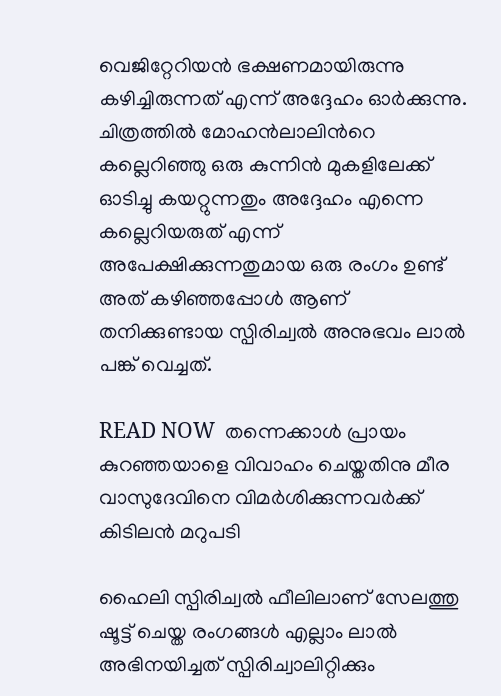വെജിറ്റേറിയൻ ഭക്ഷണമായിരുന്നു കഴിച്ചിരുന്നത് എന്ന് അദ്ദേഹം ഓർക്കുന്നു. ചിത്രത്തിൽ മോഹൻലാലിൻറെ കല്ലെറിഞ്ഞു ഒരു കുന്നിൻ മുകളിലേക്ക് ഓടിച്ചു കയറ്റുന്നതും അദ്ദേഹം എന്നെ കല്ലെറിയരുത് എന്ന് അപേക്ഷിക്കുന്നതുമായ ഒരു രംഗം ഉണ്ട് അത് കഴിഞ്ഞപ്പോൾ ആണ് തനിക്കുണ്ടായ സ്പിരിച്വൽ അനുഭവം ലാൽ പങ്ക് വെച്ചത്.

READ NOW  തന്നെക്കാൾ പ്രായം കുറഞ്ഞയാളെ വിവാഹം ചെയ്തതിനു മീര വാസുദേവിനെ വിമർശിക്കുന്നവർക്ക് കിടിലൻ മറുപടി

ഹൈലി സ്പിരിച്വൽ ഫീലിലാണ് സേലത്തു ഷൂട്ട് ചെയ്ത രംഗങ്ങൾ എല്ലാം ലാൽ അഭിനയിച്ചത് സ്പിരിച്വാലിറ്റിക്കും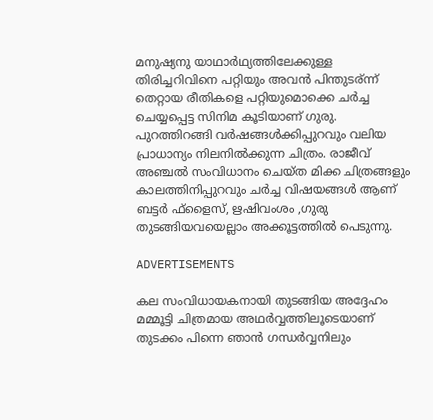മനുഷ്യനു യാഥാർഥ്യത്തിലേക്കുള്ള തിരിച്ചറിവിനെ പറ്റിയും അവൻ പിന്തുടര്ന്ന് തെറ്റായ രീതികളെ പറ്റിയുമൊക്കെ ചർച്ച ചെയ്യപ്പെട്ട സിനിമ കൂടിയാണ് ഗുരു. പുറത്തിറങ്ങി വർഷങ്ങൾക്കിപ്പുറവും വലിയ പ്രാധാന്യം നിലനിൽക്കുന്ന ചിത്രം. രാജീവ് അഞ്ചൽ സംവിധാനം ചെയ്ത മിക്ക ചിത്രങ്ങളും കാലത്തിനിപ്പുറവും ചർച്ച വിഷയങ്ങൾ ആണ് ബട്ടർ ഫ്‌ളൈസ്, ഋഷിവംശം ,ഗുരു തുടങ്ങിയവയെല്ലാം അക്കൂട്ടത്തിൽ പെടുന്നു.

ADVERTISEMENTS

കല സംവിധായകനായി തുടങ്ങിയ അദ്ദേഹം മമ്മൂട്ടി ചിത്രമായ അഥർവ്വത്തിലൂടെയാണ് തുടക്കം പിന്നെ ഞാൻ ഗന്ധർവ്വനിലും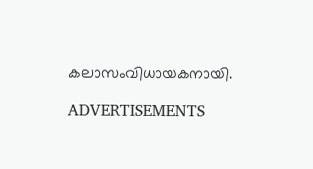കലാസംവിധായകനായി.

ADVERTISEMENTS